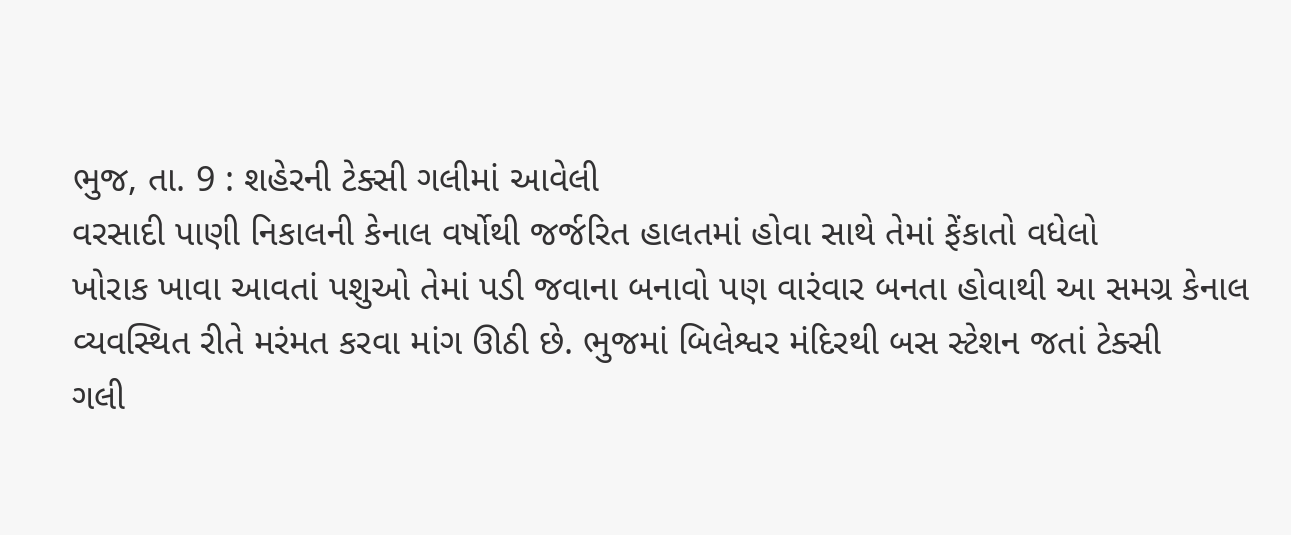ભુજ, તા. 9 : શહેરની ટેક્સી ગલીમાં આવેલી
વરસાદી પાણી નિકાલની કેનાલ વર્ષોથી જર્જરિત હાલતમાં હોવા સાથે તેમાં ફેંકાતો વધેલો
ખોરાક ખાવા આવતાં પશુઓ તેમાં પડી જવાના બનાવો પણ વારંવાર બનતા હોવાથી આ સમગ્ર કેનાલ
વ્યવસ્થિત રીતે મરંમત કરવા માંગ ઊઠી છે. ભુજમાં બિલેશ્વર મંદિરથી બસ સ્ટેશન જતાં ટેક્સી
ગલી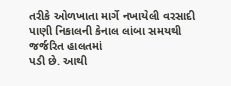તરીકે ઓળખાતા માર્ગે નખાયેલી વરસાદી પાણી નિકાલની કેનાલ લાંબા સમયથી જર્જરિત હાલતમાં
પડી છે. આથી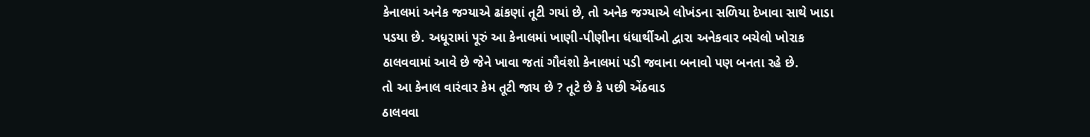કેનાલમાં અનેક જગ્યાએ ઢાંકણાં તૂટી ગયાં છે, તો અનેક જગ્યાએ લોખંડના સળિયા દેખાવા સાથે ખાડા
પડયા છે. અધૂરામાં પૂરું આ કેનાલમાં ખાણી-પીણીના ધંધાર્થીઓ દ્વારા અનેકવાર બચેલો ખોરાક
ઠાલવવામાં આવે છે જેને ખાવા જતાં ગૌવંશો કેનાલમાં પડી જવાના બનાવો પણ બનતા રહે છે.
તો આ કેનાલ વારંવાર કેમ તૂટી જાય છે ? તૂટે છે કે પછી એંઠવાડ
ઠાલવવા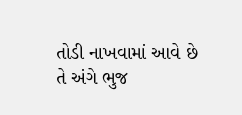તોડી નાખવામાં આવે છે તે અંગે ભુજ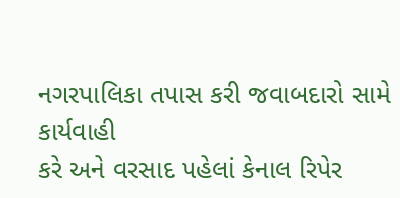નગરપાલિકા તપાસ કરી જવાબદારો સામે કાર્યવાહી
કરે અને વરસાદ પહેલાં કેનાલ રિપેર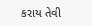કરાય તેવી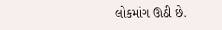લોકમાંગ ઊઠી છે.